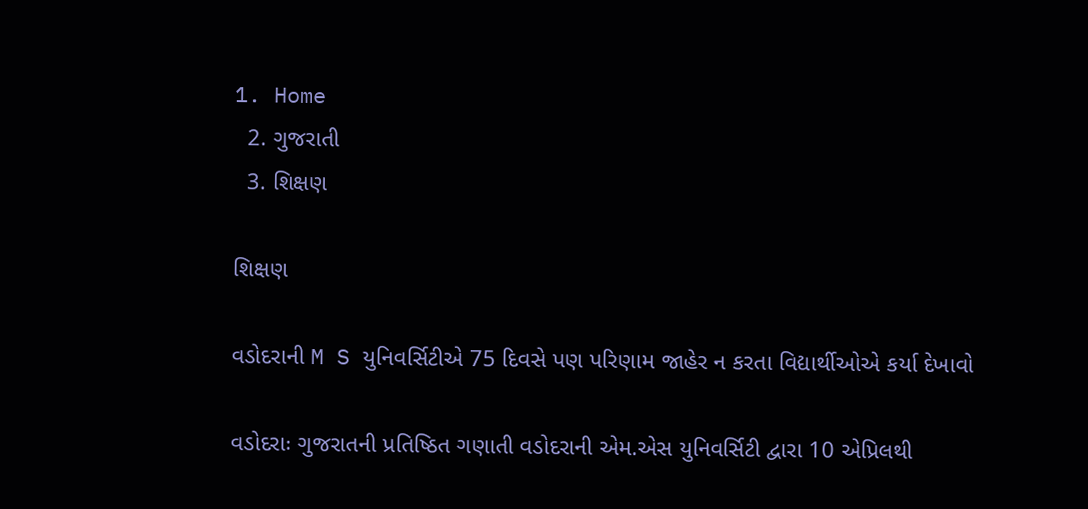1. Home
  2. ગુજરાતી
  3. શિક્ષણ

શિક્ષણ

વડોદરાની M S યુનિવર્સિટીએ 75 દિવસે પણ પરિણામ જાહેર ન કરતા વિદ્યાર્થીઓએ કર્યા દેખાવો

વડોદરાઃ ગુજરાતની પ્રતિષ્ઠિત ગણાતી વડોદરાની એમ.એસ યુનિવર્સિટી દ્વારા 10 એપ્રિલથી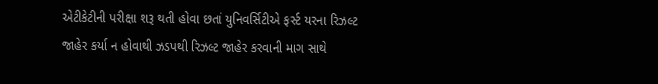એટીકેટીની પરીક્ષા શરૂ થતી હોવા છતાં યુનિવર્સિટીએ ફર્સ્ટ યરના રિઝલ્ટ જાહેર કર્યા ન હોવાથી ઝડપથી રિઝલ્ટ જાહેર કરવાની માગ સાથે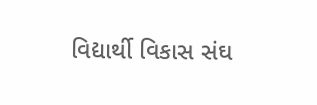વિદ્યાર્થી વિકાસ સંઘ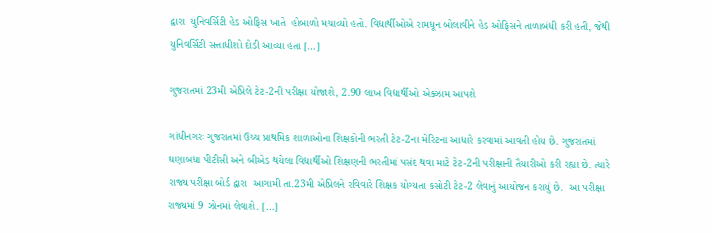દ્વારા  યુનિવર્સિટી હેડ ઓફિસ ખાતે  હોબાળો મચાવ્યો હતો. વિદ્યાર્થીઓએ રામધૂન બોલાવીને હેડ ઓફિસને તાળાબંધી કરી હતી, જેથી યુનિવર્સિટી સત્તાધીશો દોડી આવ્યા હતા […]

ગુજરાતમાં 23મી એપ્રિલે ટેટ-2ની પરીક્ષા યોજાશે, 2.90 લાખ વિદ્યાર્થીઓ એક્ઝામ આપશે

ગાંધીનગરઃ ગુજરાતમાં ઉચ્ચ પ્રાથમિક શાળાઓના શિક્ષકોની ભરતી ટેટ-2ના મેરિટના આધારે કરવામાં આવતી હોય છે. ગુજરાતમાં ઘણાબધા પીટીસી અને બીએડ થયેલા વિદ્યાર્થીઓ શિક્ષણની ભરતીમાં પસંદ થવા માટે ટેટ-2ની પરીક્ષાની તૈયારીઓ કરી રહ્યા છે. ત્યારે રાજ્ય પરીક્ષા બોર્ડ દ્વારા  આગામી તા.23મી એપ્રિલને રવિવારે શિક્ષક યોગ્યતા કસોટી ટેટ-2 લેવાનું આયોજન કરાયું છે.  આ પરીક્ષા રાજ્યમાં 9 ઝોનમાં લેવાશે. […]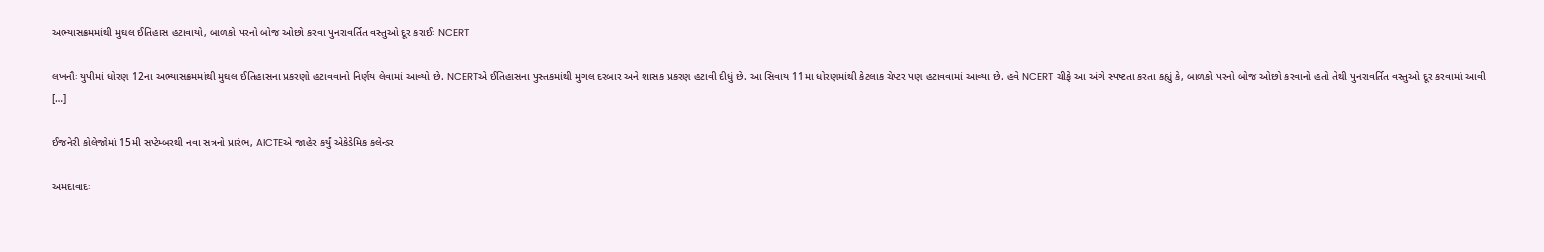અભ્યાસક્રમમાંથી મુઘલ ઈતિહાસ હટાવાયો, બાળકો પરનો બોજ ઓછો કરવા પુનરાવર્તિત વસ્તુઓ દૂર કરાઈઃ NCERT

લખનૌઃ યુપીમાં ધોરણ 12ના અભ્યાસક્રમમાંથી મુઘલ ઈતિહાસના પ્રકરણો હટાવવાનો નિર્ણય લેવામાં આવ્યો છે. NCERTએ ઈતિહાસના પુસ્તકમાંથી મુગલ દરબાર અને શાસક પ્રકરણ હટાવી દીધું છે. આ સિવાય 11મા ધોરણમાંથી કેટલાક ચેપ્ટર પણ હટાવવામાં આવ્યા છે. હવે NCERT ચીફે આ અંગે સ્પષ્ટતા કરતા કહ્યું કે, બાળકો પરનો બોજ ઓછો કરવાનો હતો તેથી પુનરાવર્તિત વસ્તુઓ દૂર કરવામાં આવી […]

ઈજનેરી કોલેજોમાં 15મી સપ્ટેમ્બરથી નવા સત્રનો પ્રારંભ, AICTEએ જાહેર કર્યું એકેડેમિક કલેન્ડર

અમદાવાદઃ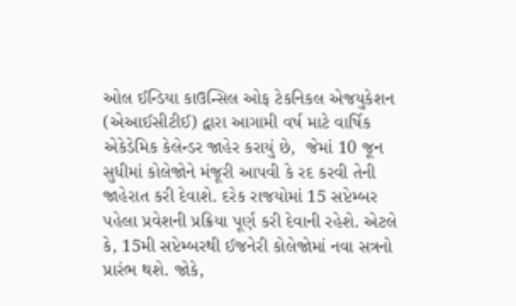ઓલ ઈન્ડિયા કાઉન્સિલ ઓફ ટેકનિકલ એજયુકેશન (એઆઈસીટીઈ) દ્વારા આગામી વર્ષ માટે વાર્ષિક એકેડેમિક કેલેન્ડર જાહેર કરાયું છે,  જેમાં 10 જૂન સુધીમાં કોલેજોને મંજૂરી આપવી કે રદ કરવી તેની જાહેરાત કરી દેવાશે. દરેક રાજયોમાં 15 સપ્ટેમ્બર પહેલા પ્રવેશની પ્રક્રિયા પૂર્ણ કરી દેવાની રહેશે. એટલે કે, 15મી સપ્ટેમ્બરથી ઈજનેરી કોલેજોમાં નવા સત્રનો પ્રારંભ થશે. જોકે,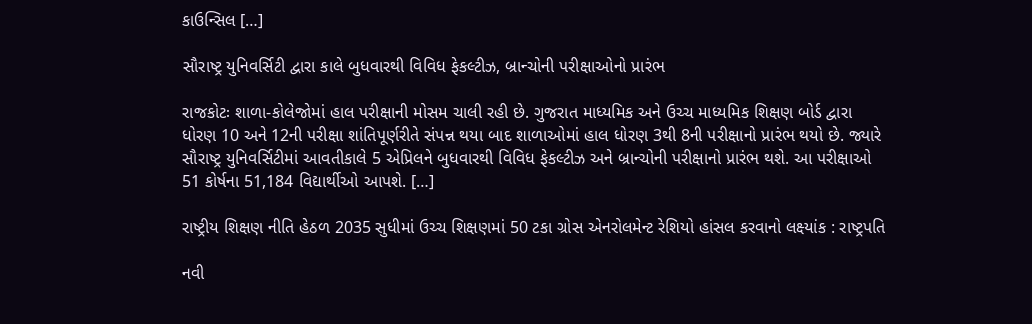કાઉન્સિલ […]

સૌરાષ્ટ્ર યુનિવર્સિટી દ્વારા કાલે બુધવારથી વિવિધ ફેકલ્ટીઝ, બ્રાન્ચોની પરીક્ષાઓનો પ્રારંભ

રાજકોટઃ શાળા-કોલેજોમાં હાલ પરીક્ષાની મોસમ ચાલી રહી છે. ગુજરાત માધ્યમિક અને ઉચ્ચ માધ્યમિક શિક્ષણ બોર્ડ દ્વારા ધોરણ 10 અને 12ની પરીક્ષા શાંતિપૂર્ણરીતે સંપન્ન થયા બાદ શાળાઓમાં હાલ ધોરણ 3થી 8ની પરીક્ષાનો પ્રારંભ થયો છે. જ્યારે સૌરાષ્ટ્ર યુનિવર્સિટીમાં આવતીકાલે 5 એપ્રિલને બુધવારથી વિવિધ ફેકલ્ટીઝ અને બ્રાન્ચોની પરીક્ષાનો પ્રારંભ થશે. આ પરીક્ષાઓ  51 કોર્ષના 51,184 વિદ્યાર્થીઓ આપશે. […]

રાષ્ટ્રીય શિક્ષણ નીતિ હેઠળ 2035 સુધીમાં ઉચ્ચ શિક્ષણમાં 50 ટકા ગ્રોસ એનરોલમેન્ટ રેશિયો હાંસલ કરવાનો લક્ષ્યાંક : રાષ્ટ્રપતિ

નવી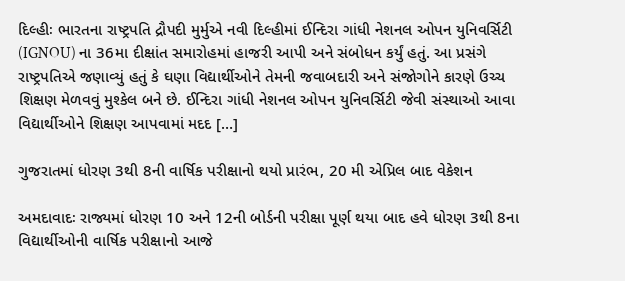દિલ્હીઃ ભારતના રાષ્ટ્રપતિ દ્રૌપદી મુર્મુએ નવી દિલ્હીમાં ઈન્દિરા ગાંધી નેશનલ ઓપન યુનિવર્સિટી (IGNOU) ના 36મા દીક્ષાંત સમારોહમાં હાજરી આપી અને સંબોધન કર્યું હતું. આ પ્રસંગે રાષ્ટ્રપતિએ જણાવ્યું હતું કે ઘણા વિદ્યાર્થીઓને તેમની જવાબદારી અને સંજોગોને કારણે ઉચ્ચ શિક્ષણ મેળવવું મુશ્કેલ બને છે. ઈન્દિરા ગાંધી નેશનલ ઓપન યુનિવર્સિટી જેવી સંસ્થાઓ આવા વિદ્યાર્થીઓને શિક્ષણ આપવામાં મદદ […]

ગુજરાતમાં ધોરણ 3થી 8ની વાર્ષિક પરીક્ષાનો થયો પ્રારંભ, 20 મી એપ્રિલ બાદ વેકેશન

અમદાવાદઃ રાજ્યમાં ધોરણ 10 અને 12ની બોર્ડની પરીક્ષા પૂર્ણ થયા બાદ હવે ધોરણ 3થી 8ના વિદ્યાર્થીઓની વાર્ષિક પરીક્ષાનો આજે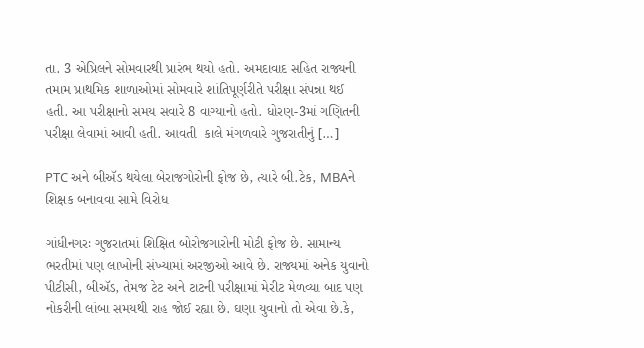તા. 3 એપ્રિલને સોમવારથી પ્રારંભ થયો હતો. અમદાવાદ સહિત રાજ્યની તમામ પ્રાથમિક શાળાઓમાં સોમવારે શાંતિપૂર્ણરીતે પરીક્ષા સંપન્ના થઈ હતી. આ પરીક્ષાનો સમય સવારે 8 વાગ્યાનો હતો. ધોરણ-3માં ગણિતની પરીક્ષા લેવામાં આવી હતી. આવતી  કાલે મંગળવારે ગુજરાતીનું […]

PTC અને બીઍડ થયેલા બેરાજગોરોની ફોજ છે, ત્યારે બી.ટેક, MBAને શિક્ષક બનાવવા સામે વિરોધ

ગાંધીનગરઃ ગુજરાતમાં શિક્ષિત બોરોજગારોની મોટી ફોજ છે. સામાન્ય ભરતીમાં પણ લાખોની સંખ્યામાં અરજીઓ આવે છે. રાજ્યમાં અનેક યુવાનો પીટીસી, બીઍડ, તેમજ ટેટ અને ટાટની પરીક્ષામાં મેરીટ મેળવ્યા બાદ પણ નોકરીની લાંબા સમયથી રાહ જોઈ રહ્યા છે. ઘણા યુવાનો તો એવા છે.કે,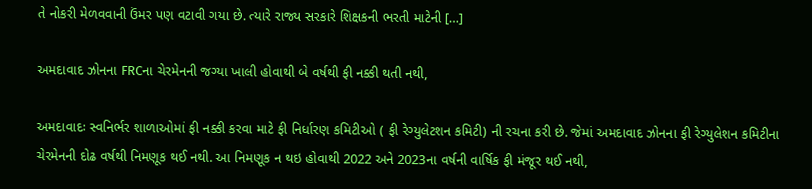તે નોકરી મેળવવાની ઉંમર પણ વટાવી ગયા છે. ત્યારે રાજ્ય સરકારે શિક્ષકની ભરતી માટેની […]

અમદાવાદ ઝોનના FRCના ચેરમેનની જગ્યા ખાલી હોવાથી બે વર્ષથી ફી નક્કી થતી નથી,

અમદાવાદઃ સ્વનિર્ભર શાળાઓમાં ફી નક્કી કરવા માટે ફી નિર્ધારણ કમિટીઓ ( ફી રેગ્યુલેટશન કમિટી) ની રચના કરી છે. જેમાં અમદાવાદ ઝોનના ફી રેગ્યુલેશન કમિટીના ચેરમેનની દોઢ વર્ષથી નિમણૂક થઈ નથી. આ નિમણૂક ન થઇ હોવાથી 2022 અને 2023ના વર્ષની વાર્ષિક ફી મંજૂર થઈ નથી,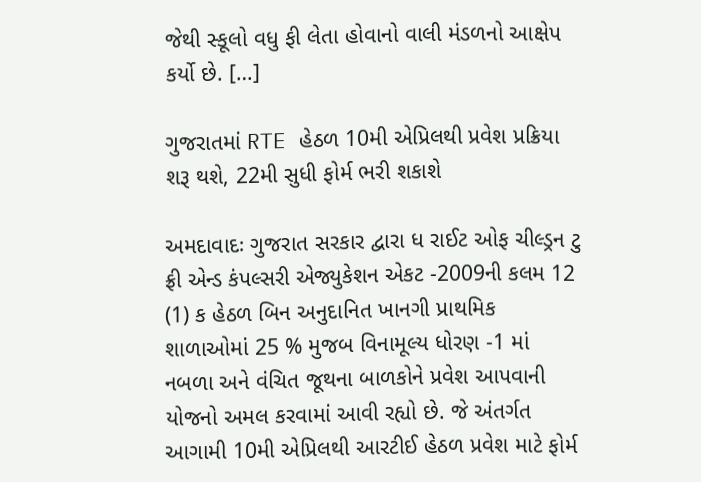જેથી સ્કૂલો વધુ ફી લેતા હોવાનો વાલી મંડળનો આક્ષેપ કર્યો છે. […]

ગુજરાતમાં RTE હેઠળ 10મી એપ્રિલથી પ્રવેશ પ્રક્રિયા શરૂ થશે, 22મી સુધી ફોર્મ ભરી શકાશે

અમદાવાદઃ ગુજરાત સરકાર દ્વારા ધ રાઈટ ઓફ ચીલ્ડ્રન ટુ ફ્રી એન્ડ કંપલ્સરી એજ્યુકેશન એકટ -2009ની કલમ 12 (1) ક હેઠળ બિન અનુદાનિત ખાનગી પ્રાથમિક શાળાઓમાં 25 % મુજબ વિનામૂલ્ય ધોરણ -1 માં નબળા અને વંચિત જૂથના બાળકોને પ્રવેશ આપવાની યોજનો અમલ કરવામાં આવી રહ્યો છે. જે અંતર્ગત આગામી 10મી એપ્રિલથી આરટીઈ હેઠળ પ્રવેશ માટે ફોર્મ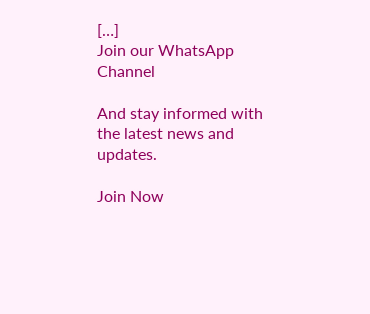[…]
Join our WhatsApp Channel

And stay informed with the latest news and updates.

Join Now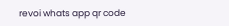revoi whats app qr code